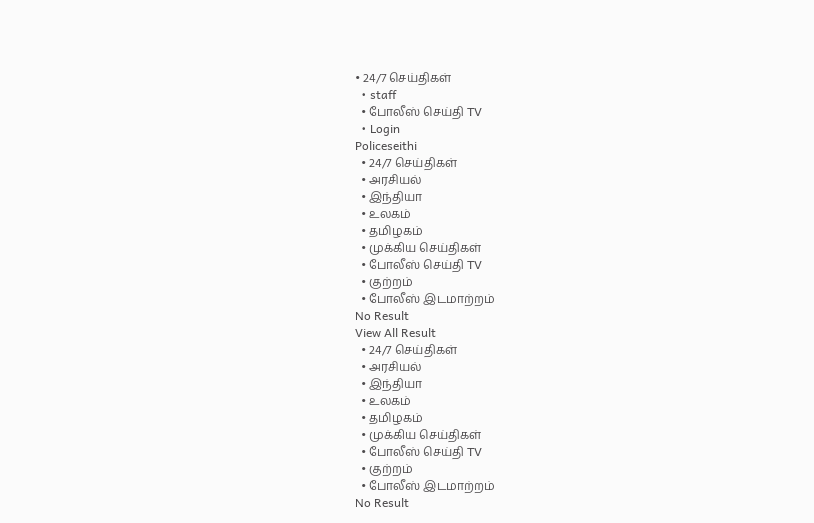• 24/7 செய்திகள்
  • staff
  • போலீஸ் செய்தி TV
  • Login
Policeseithi
  • 24/7 செய்திகள்
  • அரசியல்
  • இந்தியா
  • உலகம்
  • தமிழகம்
  • முக்கிய செய்திகள்
  • போலீஸ் செய்தி TV
  • குற்றம்
  • போலீஸ் இடமாற்றம்
No Result
View All Result
  • 24/7 செய்திகள்
  • அரசியல்
  • இந்தியா
  • உலகம்
  • தமிழகம்
  • முக்கிய செய்திகள்
  • போலீஸ் செய்தி TV
  • குற்றம்
  • போலீஸ் இடமாற்றம்
No Result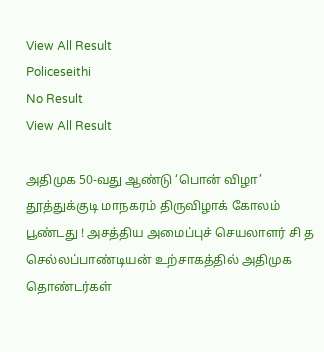View All Result
Policeseithi
No Result
View All Result

அதிமுக 50-வது ஆண்டு ‘பொன் விழா’ தூத்துக்குடி மாநகரம் திருவிழாக் கோலம் பூண்டது ! அசத்திய அமைப்புச் செயலாளர் சி த செல்லப்பாண்டியன் உற்சாகத்தில் அதிமுக தொண்டர்கள்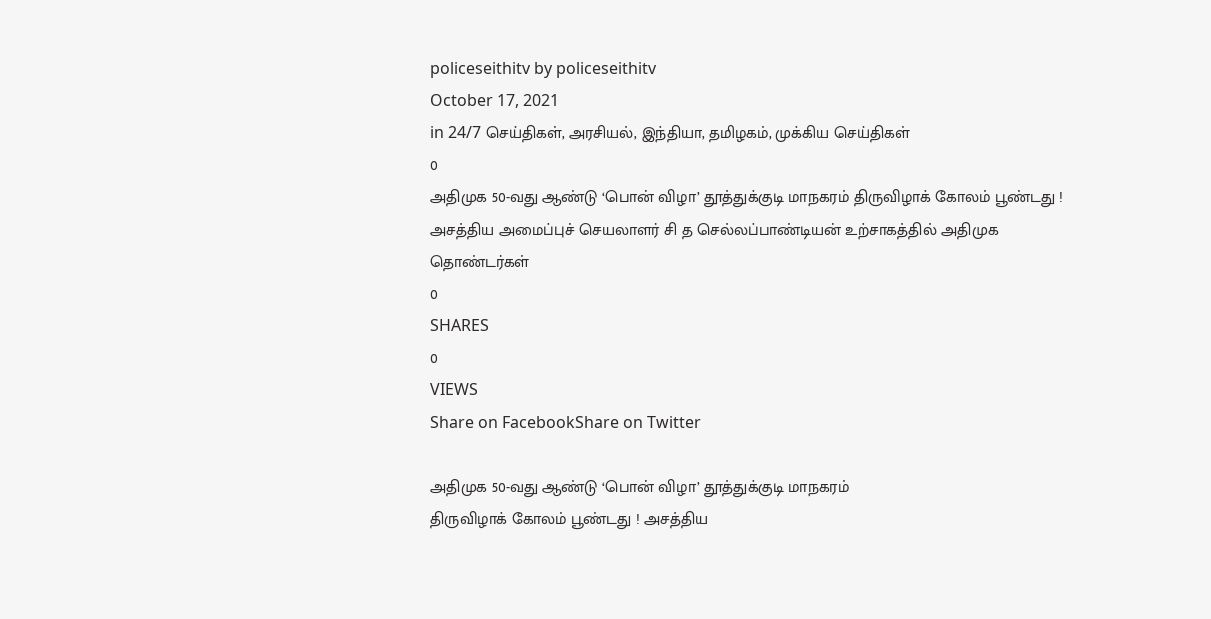policeseithitv by policeseithitv
October 17, 2021
in 24/7 செய்திகள், அரசியல், இந்தியா, தமிழகம், முக்கிய செய்திகள்
0
அதிமுக 50-வது ஆண்டு ‘பொன் விழா’ தூத்துக்குடி மாநகரம் திருவிழாக் கோலம் பூண்டது ! அசத்திய அமைப்புச் செயலாளர் சி த செல்லப்பாண்டியன் உற்சாகத்தில் அதிமுக தொண்டர்கள்
0
SHARES
0
VIEWS
Share on FacebookShare on Twitter

அதிமுக 50-வது ஆண்டு ‘பொன் விழா’ தூத்துக்குடி மாநகரம்
திருவிழாக் கோலம் பூண்டது ! அசத்திய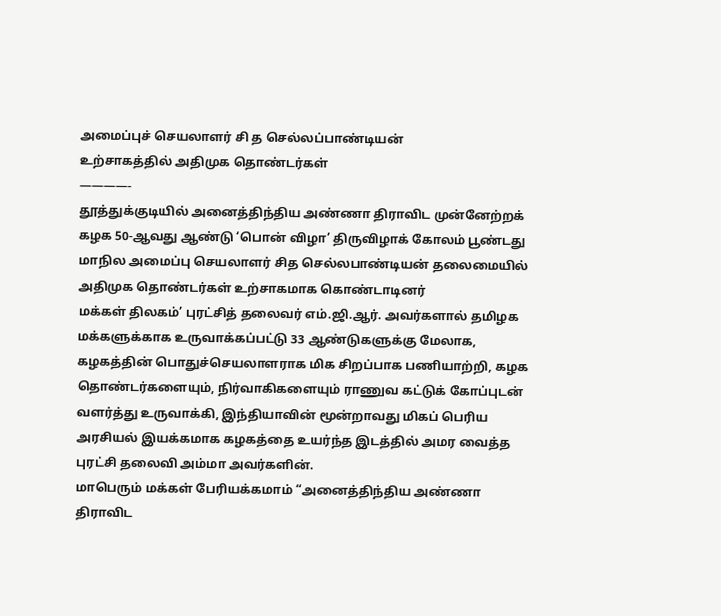அமைப்புச் செயலாளர் சி த செல்லப்பாண்டியன்
உற்சாகத்தில் அதிமுக தொண்டர்கள்
————-
தூத்துக்குடியில் அனைத்திந்திய அண்ணா திராவிட முன்னேற்றக் கழக 50-ஆவது ஆண்டு ‘பொன் விழா’ திருவிழாக் கோலம் பூண்டது மாநில அமைப்பு செயலாளர் சித செல்லபாண்டியன் தலைமையில் அதிமுக தொண்டர்கள் உற்சாகமாக கொண்டாடினர்
மக்கள் திலகம்’ புரட்சித் தலைவர் எம்.ஜி.ஆர். அவர்களால் தமிழக மக்களுக்காக உருவாக்கப்பட்டு 33 ஆண்டுகளுக்கு மேலாக, கழகத்தின் பொதுச்செயலாளராக மிக சிறப்பாக பணியாற்றி, கழக தொண்டர்களையும், நிர்வாகிகளையும் ராணுவ கட்டுக் கோப்புடன் வளர்த்து உருவாக்கி, இந்தியாவின் மூன்றாவது மிகப் பெரிய அரசியல் இயக்கமாக கழகத்தை உயர்ந்த இடத்தில் அமர வைத்த புரட்சி தலைவி அம்மா அவர்களின்.
மாபெரும் மக்கள் பேரியக்கமாம் “அனைத்திந்திய அண்ணா திராவிட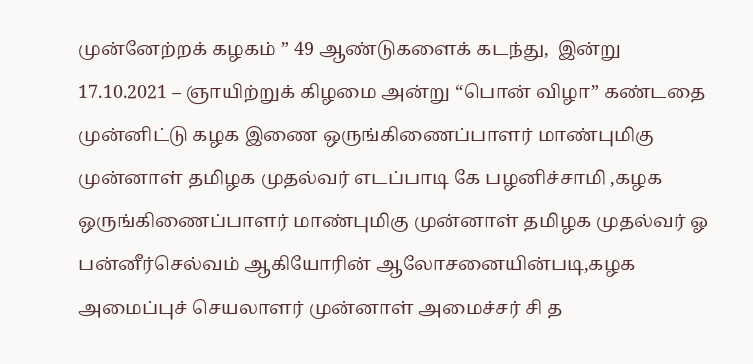முன்னேற்றக் கழகம் ” 49 ஆண்டுகளைக் கடந்து,  இன்று 17.10.2021 – ஞாயிற்றுக் கிழமை அன்று “பொன் விழா” கண்டதை முன்னிட்டு கழக இணை ஒருங்கிணைப்பாளர் மாண்புமிகு முன்னாள் தமிழக முதல்வர் எடப்பாடி கே பழனிச்சாமி ,கழக ஒருங்கிணைப்பாளர் மாண்புமிகு முன்னாள் தமிழக முதல்வர் ஓ பன்னீர்செல்வம் ஆகியோரின் ஆலோசனையின்படி,கழக அமைப்புச் செயலாளர் முன்னாள் அமைச்சர் சி த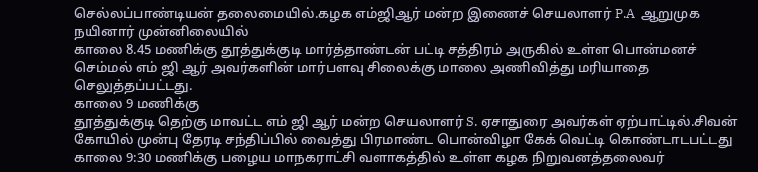செல்லப்பாண்டியன் தலைமையில்.கழக எம்ஜிஆர் மன்ற இணைச் செயலாளர் P.A  ஆறுமுக நயினார் முன்னிலையில்
காலை 8.45 மணிக்கு தூத்துக்குடி மார்த்தாண்டன் பட்டி சத்திரம் அருகில் உள்ள பொன்மனச் செம்மல் எம் ஜி ஆர் அவர்களின் மார்பளவு சிலைக்கு மாலை அணிவித்து மரியாதை செலுத்தப்பட்டது.
காலை 9 மணிக்கு
தூத்துக்குடி தெற்கு மாவட்ட எம் ஜி ஆர் மன்ற செயலாளர் S. ஏசாதுரை அவர்கள் ஏற்பாட்டில்.சிவன் கோயில் முன்பு தேரடி சந்திப்பில் வைத்து பிரமாண்ட பொன்விழா கேக் வெட்டி கொண்டாடபட்டது காலை 9:30 மணிக்கு பழைய மாநகராட்சி வளாகத்தில் உள்ள கழக நிறுவனத்தலைவர்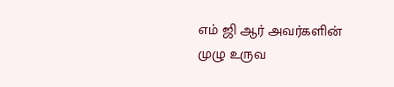எம் ஜி ஆர் அவர்களின் முழு உருவ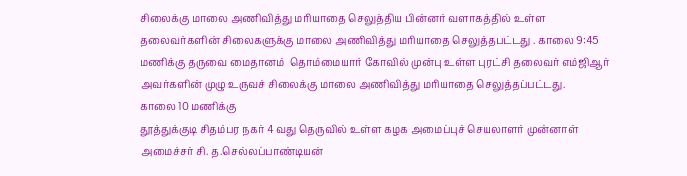சிலைக்கு மாலை அணிவித்து மரியாதை செலுத்திய பின்னர் வளாகத்தில் உள்ள தலைவர்களின் சிலைகளுக்கு மாலை அணிவித்து மரியாதை செலுத்தபட்டது . காலை 9:45 மணிக்கு தருவை மைதானம்  தொம்மையார் கோவில் முன்பு உள்ள புரட்சி தலைவர் எம்ஜிஆர் அவர்களின் முழு உருவச் சிலைக்கு மாலை அணிவித்து மரியாதை செலுத்தப்பட்டது.
காலை 10 மணிக்கு
தூத்துக்குடி சிதம்பர நகர் 4 வது தெருவில் உள்ள கழக அமைப்புச் செயலாளர் முன்னாள் அமைச்சர் சி. த.செல்லப்பாண்டியன்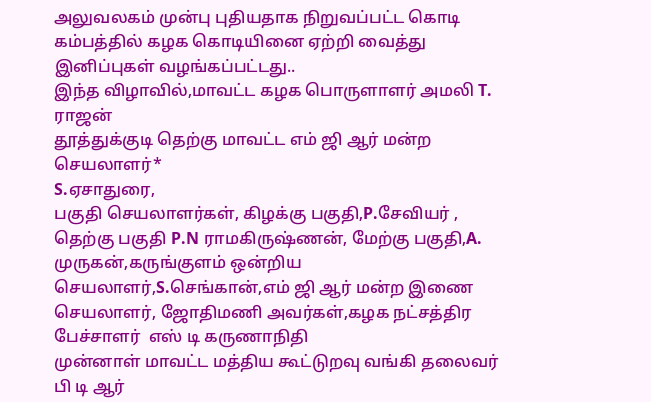அலுவலகம் முன்பு புதியதாக நிறுவப்பட்ட கொடி கம்பத்தில் கழக கொடியினை ஏற்றி வைத்து இனிப்புகள் வழங்கப்பட்டது..
இந்த விழாவில்,மாவட்ட கழக பொருளாளர் அமலி T. ராஜன்
தூத்துக்குடி தெற்கு மாவட்ட எம் ஜி ஆர் மன்ற செயலாளர்*
S.ஏசாதுரை,
பகுதி செயலாளர்கள், கிழக்கு பகுதி,P.சேவியர் ,
தெற்கு பகுதி P.N ராமகிருஷ்ணன், மேற்கு பகுதி,A. முருகன்,கருங்குளம் ஒன்றிய செயலாளர்,S.செங்கான்,எம் ஜி ஆர் மன்ற இணை செயலாளர், ஜோதிமணி அவர்கள்,கழக நட்சத்திர பேச்சாளர்  எஸ் டி கருணாநிதி
முன்னாள் மாவட்ட மத்திய கூட்டுறவு வங்கி தலைவர் பி டி ஆர்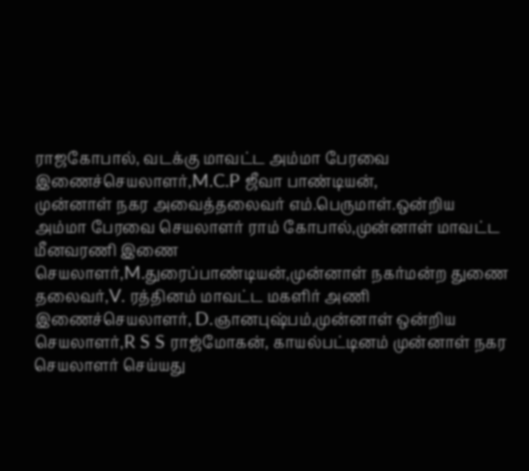ராஜகோபால், வடக்கு மாவட்ட அம்மா பேரவை இணைச்செயலாளர்,M.C.P ஜீவா பாண்டியன்,
முன்னாள் நகர அவைத்தலைவர் எம்.பெருமாள்.ஒன்றிய அம்மா பேரவை செயலாளர் ராம் கோபால்,முன்னாள் மாவட்ட மீனவரணி இணை செயலாளர்,M.துரைப்பாண்டியன்,முன்னாள் நகர்மன்ற துணை தலைவர்,V. ரத்தினம் மாவட்ட மகளிர் அணி இணைச்செயலாளர், D.ஞானபுஷ்பம்,முன்னாள் ஒன்றிய செயலாளர்,R S S ராஜ்மோகன், காயல்பட்டினம் முன்னாள் நகர செயலாளர் செய்யது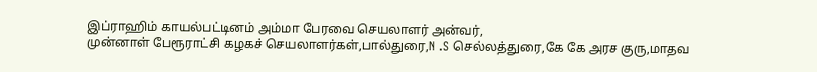இப்ராஹிம் காயல்பட்டினம் அம்மா பேரவை செயலாளர் அன்வர்,
முன்னாள் பேரூராட்சி கழகச் செயலாளர்கள்,பால்துரை,N .S செல்லத்துரை,கே கே அரச குரு,மாதவ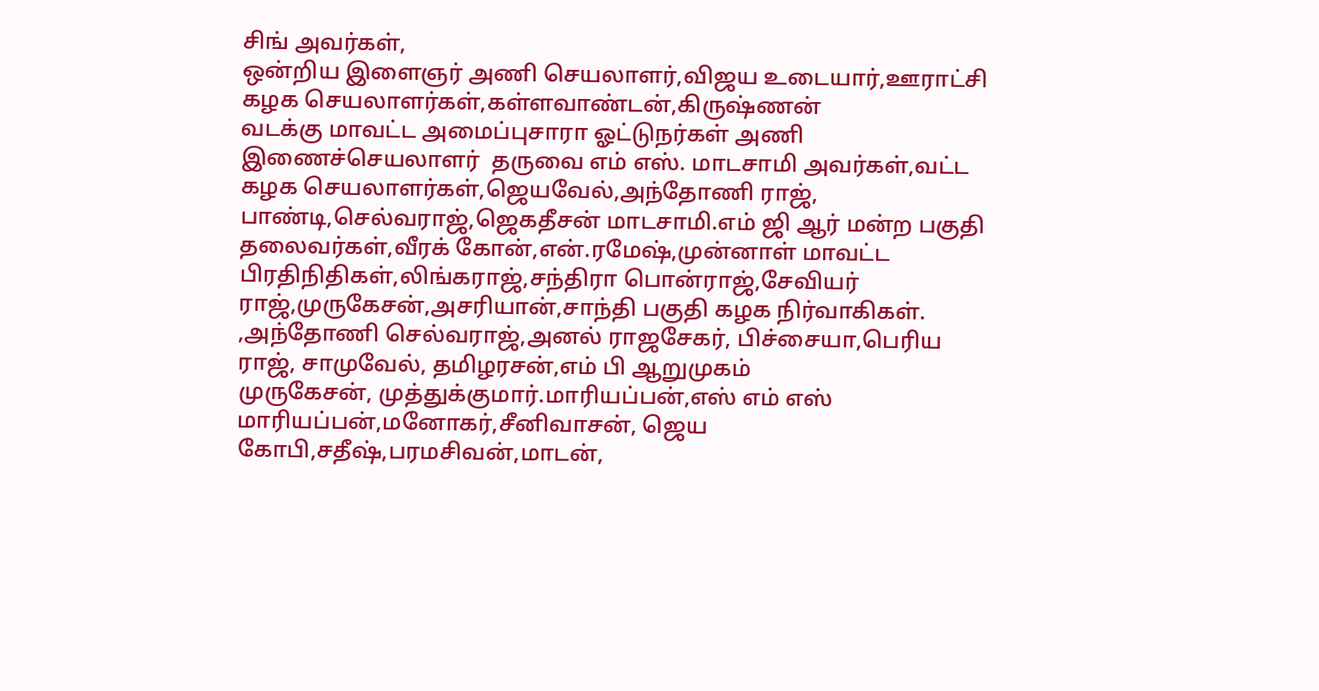சிங் அவர்கள்,
ஒன்றிய இளைஞர் அணி செயலாளர்,விஜய உடையார்,ஊராட்சி கழக செயலாளர்கள்,கள்ளவாண்டன்,கிருஷ்ணன்
வடக்கு மாவட்ட அமைப்புசாரா ஓட்டுநர்கள் அணி இணைச்செயலாளர்  தருவை எம் எஸ். மாடசாமி அவர்கள்,வட்ட கழக செயலாளர்கள்,ஜெயவேல்,அந்தோணி ராஜ், பாண்டி,செல்வராஜ்,ஜெகதீசன் மாடசாமி.எம் ஜி ஆர் மன்ற பகுதி தலைவர்கள்,வீரக் கோன்,என்.ரமேஷ்,முன்னாள் மாவட்ட பிரதிநிதிகள்,லிங்கராஜ்,சந்திரா பொன்ராஜ்,சேவியர் ராஜ்,முருகேசன்,அசரியான்,சாந்தி பகுதி கழக நிர்வாகிகள்.
,அந்தோணி செல்வராஜ்,அனல் ராஜசேகர், பிச்சையா,பெரிய ராஜ், சாமுவேல், தமிழரசன்,எம் பி ஆறுமுகம்
முருகேசன், முத்துக்குமார்.மாரியப்பன்,எஸ் எம் எஸ் மாரியப்பன்,மனோகர்,சீனிவாசன், ஜெய கோபி,சதீஷ்,பரமசிவன்,மாடன்,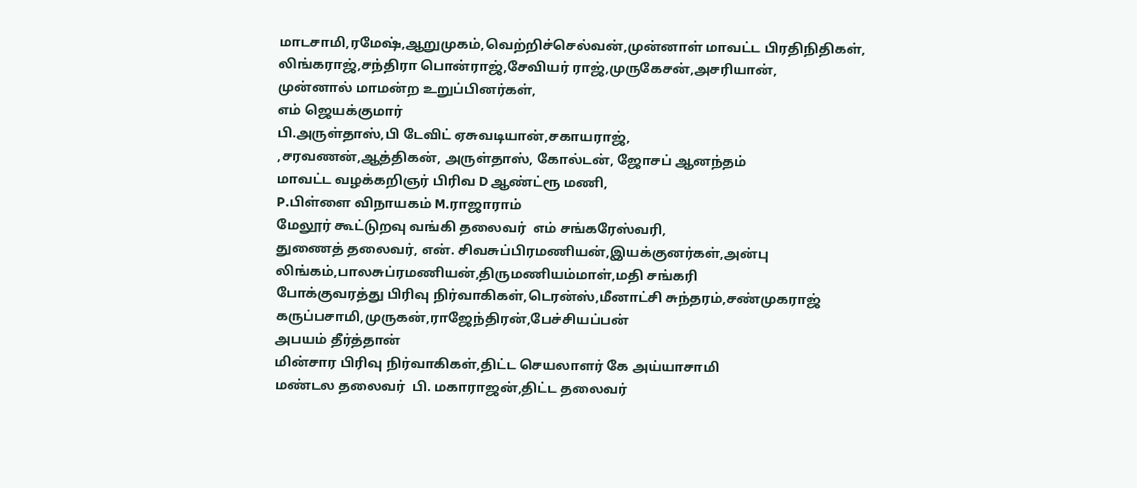மாடசாமி,ரமேஷ்,ஆறுமுகம்,வெற்றிச்செல்வன்,முன்னாள் மாவட்ட பிரதிநிதிகள்,
லிங்கராஜ்,சந்திரா பொன்ராஜ்,சேவியர் ராஜ்,முருகேசன்,அசரியான்,
முன்னால் மாமன்ற உறுப்பினர்கள்,
எம் ஜெயக்குமார்
பி.அருள்தாஸ்,பி டேவிட் ஏசுவடியான்,சகாயராஜ்,
,சரவணன்,ஆத்திகன், அருள்தாஸ், கோல்டன், ஜோசப் ஆனந்தம்
மாவட்ட வழக்கறிஞர் பிரிவ D ஆண்ட்ரூ மணி,
P.பிள்ளை விநாயகம் M.ராஜாராம்
மேலூர் கூட்டுறவு வங்கி தலைவர்  எம் சங்கரேஸ்வரி,
துணைத் தலைவர், என். சிவசுப்பிரமணியன்,இயக்குனர்கள்,அன்பு லிங்கம்,பாலசுப்ரமணியன்,திருமணியம்மாள்,மதி சங்கரி
போக்குவரத்து பிரிவு நிர்வாகிகள்,டெரன்ஸ்,மீனாட்சி சுந்தரம்,சண்முகராஜ் கருப்பசாமி,முருகன்,ராஜேந்திரன்,பேச்சியப்பன்
அபயம் தீர்த்தான்
மின்சார பிரிவு நிர்வாகிகள்,திட்ட செயலாளர் கே அய்யாசாமி
மண்டல தலைவர்  பி. மகாராஜன்,திட்ட தலைவர்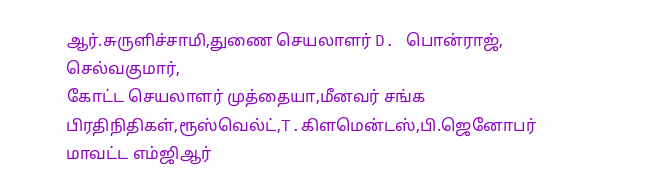ஆர்.சுருளிச்சாமி,துணை செயலாளர் D. பொன்ராஜ், செல்வகுமார்,
கோட்ட செயலாளர் முத்தையா,மீனவர் சங்க பிரதிநிதிகள்,ரூஸ்வெல்ட்,T.கிளமென்டஸ்,பி.ஜெனோபர்
மாவட்ட எம்ஜிஆர்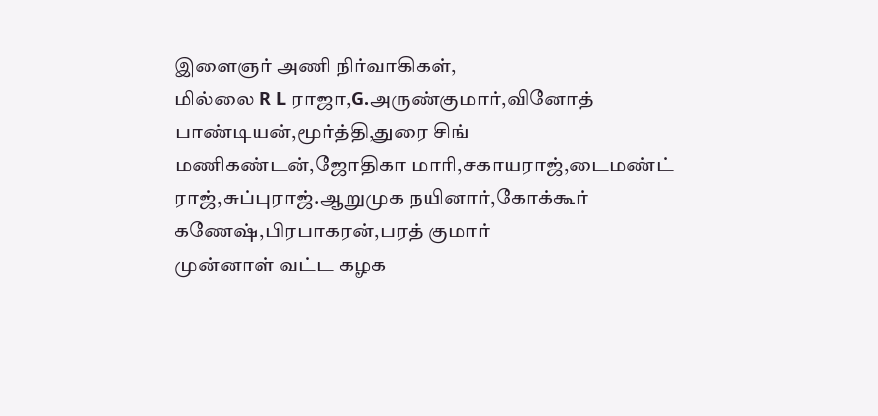இளைஞர் அணி நிர்வாகிகள்,
மில்லை R L ராஜா,G.அருண்குமார்,வினோத் பாண்டியன்,மூர்த்தி,துரை சிங்
மணிகண்டன்,ஜோதிகா மாரி,சகாயராஜ்,டைமண்ட் ராஜ்,சுப்புராஜ்.ஆறுமுக நயினார்,கோக்கூர்  கணேஷ்,பிரபாகரன்,பரத் குமார்
முன்னாள் வட்ட கழக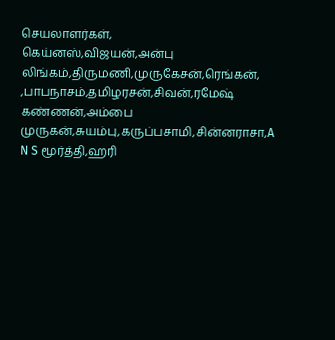செயலாளர்கள்,
கெய்னஸ்,விஜயன்,அன்பு லிங்கம்,திருமணி,முருகேசன்,ரெங்கன்,
,பாபநாசம்,தமிழரசன்,சிவன்,ரமேஷ் கண்ணன்,அம்பை முருகன்,சுயம்பு,கருப்பசாமி,சின்னராசா,A N S மூர்த்தி,ஹரி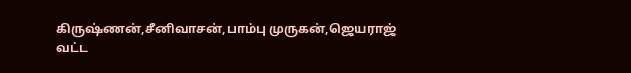கிருஷ்ணன்,சீனிவாசன்,பாம்பு முருகன்,ஜெயராஜ்
வட்ட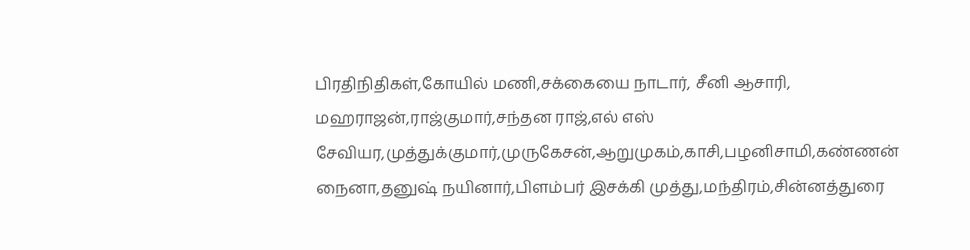பிரதிநிதிகள்,கோயில் மணி,சக்கையை நாடார், சீனி ஆசாரி, மஹராஜன்,ராஜ்குமார்,சந்தன ராஜ்,எல் எஸ் சேவியர,முத்துக்குமார்,முருகேசன்,ஆறுமுகம்,காசி,பழனிசாமி,கண்ணன் நைனா,தனுஷ் நயினார்,பிளம்பர் இசக்கி முத்து,மந்திரம்,சின்னத்துரை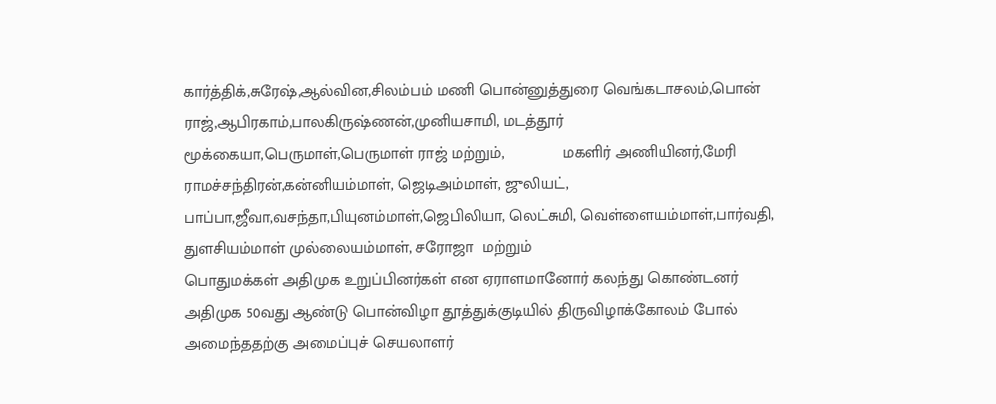கார்த்திக்,சுரேஷ்,ஆல்வின,சிலம்பம் மணி பொன்னுத்துரை வெங்கடாசலம்,பொன் ராஜ்,ஆபிரகாம்,பாலகிருஷ்ணன்,முனியசாமி, மடத்தூர் மூக்கையா,பெருமாள்,பெருமாள் ராஜ் மற்றும்,             மகளிர் அணியினர்,மேரி ராமச்சந்திரன்,கன்னியம்மாள், ஜெடிஅம்மாள், ஜுலியட்,
பாப்பா,ஜீவா,வசந்தா,பியுனம்மாள்,ஜெபிலியா, லெட்சுமி, வெள்ளையம்மாள்,பார்வதி, துளசியம்மாள் முல்லையம்மாள், சரோஜா  மற்றும்
பொதுமக்கள் அதிமுக உறுப்பினர்கள் என ஏராளமானோர் கலந்து கொண்டனர் அதிமுக 50வது ஆண்டு பொன்விழா தூத்துக்குடியில் திருவிழாக்கோலம் போல் அமைந்ததற்கு அமைப்புச் செயலாளர்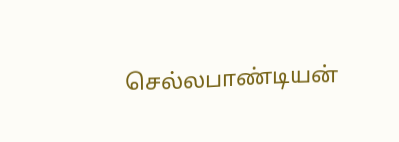செல்லபாண்டியன்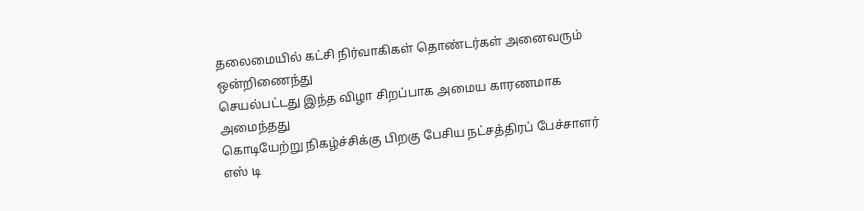தலைமையில் கட்சி நிர்வாகிகள் தொண்டர்கள் அனைவரும் ஒன்றிணைந்து
செயல்பட்டது இந்த விழா சிறப்பாக அமைய காரணமாக அமைந்தது
கொடியேற்று நிகழ்ச்சிக்கு பிறகு பேசிய நட்சத்திரப் பேச்சாளர் எஸ் டி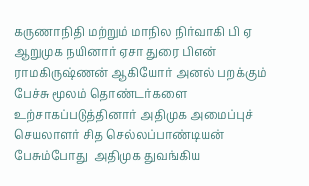கருணாநிதி மற்றும் மாநில நிர்வாகி பி ஏ ஆறுமுக நயினார் ஏசா துரை பிஎன் ராமகிருஷ்ணன் ஆகியோர் அனல் பறக்கும் பேச்சு மூலம் தொண்டர்களை உற்சாகப்படுத்தினார் அதிமுக அமைப்புச் செயலாளர் சித செல்லப்பாண்டியன் பேசும்போது  அதிமுக துவங்கிய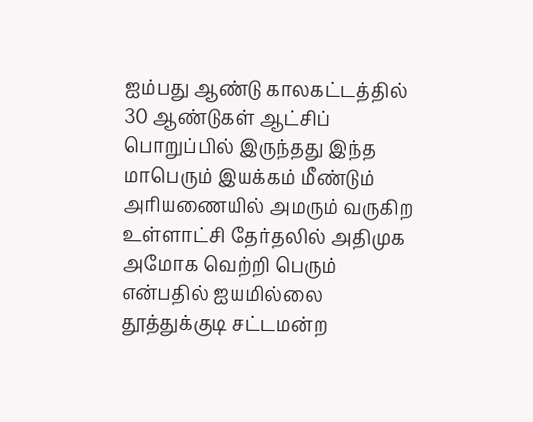ஐம்பது ஆண்டு காலகட்டத்தில் 30 ஆண்டுகள் ஆட்சிப் பொறுப்பில் இருந்தது இந்த மாபெரும் இயக்கம் மீண்டும் அரியணையில் அமரும் வருகிற உள்ளாட்சி தேர்தலில் அதிமுக அமோக வெற்றி பெரும் என்பதில் ஐயமில்லை தூத்துக்குடி சட்டமன்ற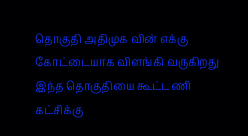தொகுதி அதிமுக வின் எக்கு கோட்டையாக விளங்கி வருகிறது இந்த தொகுதியை கூட்டணி கட்சிக்கு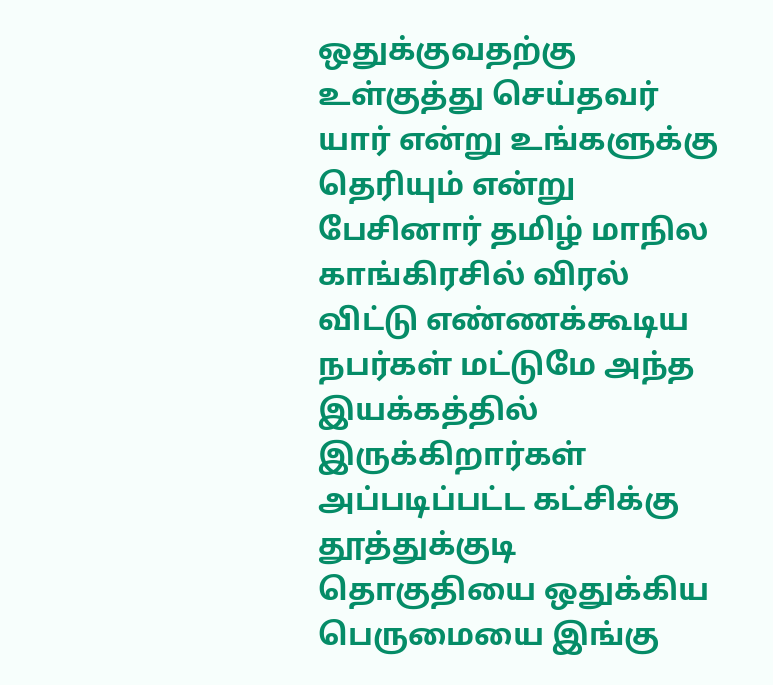ஒதுக்குவதற்கு உள்குத்து செய்தவர் யார் என்று உங்களுக்கு தெரியும் என்று பேசினார் தமிழ் மாநில காங்கிரசில் விரல் விட்டு எண்ணக்கூடிய நபர்கள் மட்டுமே அந்த இயக்கத்தில் இருக்கிறார்கள் அப்படிப்பட்ட கட்சிக்கு தூத்துக்குடி தொகுதியை ஒதுக்கிய பெருமையை இங்கு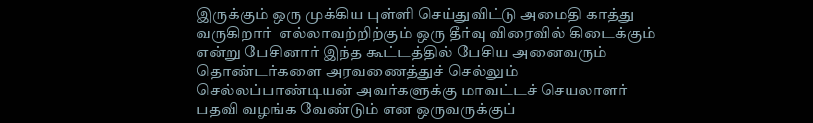இருக்கும் ஒரு முக்கிய புள்ளி செய்துவிட்டு அமைதி காத்து வருகிறார்  எல்லாவற்றிற்கும் ஒரு தீர்வு விரைவில் கிடைக்கும் என்று பேசினார் இந்த கூட்டத்தில் பேசிய அனைவரும் தொண்டர்களை அரவணைத்துச் செல்லும் செல்லப்பாண்டியன் அவர்களுக்கு மாவட்டச் செயலாளர் பதவி வழங்க வேண்டும் என ஒருவருக்குப்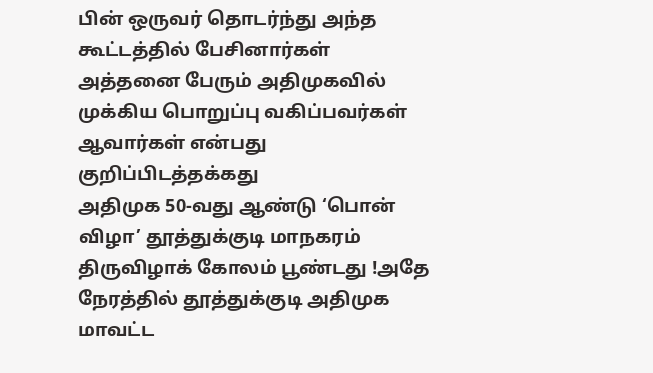பின் ஒருவர் தொடர்ந்து அந்த கூட்டத்தில் பேசினார்கள்
அத்தனை பேரும் அதிமுகவில் முக்கிய பொறுப்பு வகிப்பவர்கள் ஆவார்கள் என்பது குறிப்பிடத்தக்கது
அதிமுக 50-வது ஆண்டு ‘பொன் விழா’ தூத்துக்குடி மாநகரம்
திருவிழாக் கோலம் பூண்டது !அதே நேரத்தில் தூத்துக்குடி அதிமுக மாவட்ட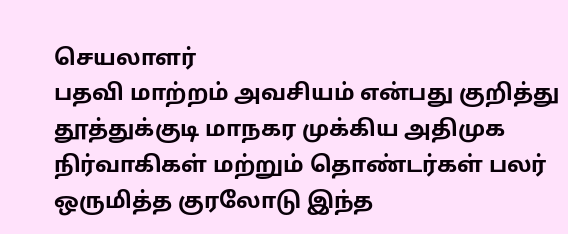செயலாளர்
பதவி மாற்றம் அவசியம் என்பது குறித்து தூத்துக்குடி மாநகர முக்கிய அதிமுக நிர்வாகிகள் மற்றும் தொண்டர்கள் பலர் ஒருமித்த குரலோடு இந்த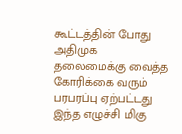கூட்டத்தின் போது அதிமுக தலைமைக்கு வைத்த கோரிக்கை வரும் பரபரப்பு ஏற்பட்டது இந்த எழுச்சி மிகு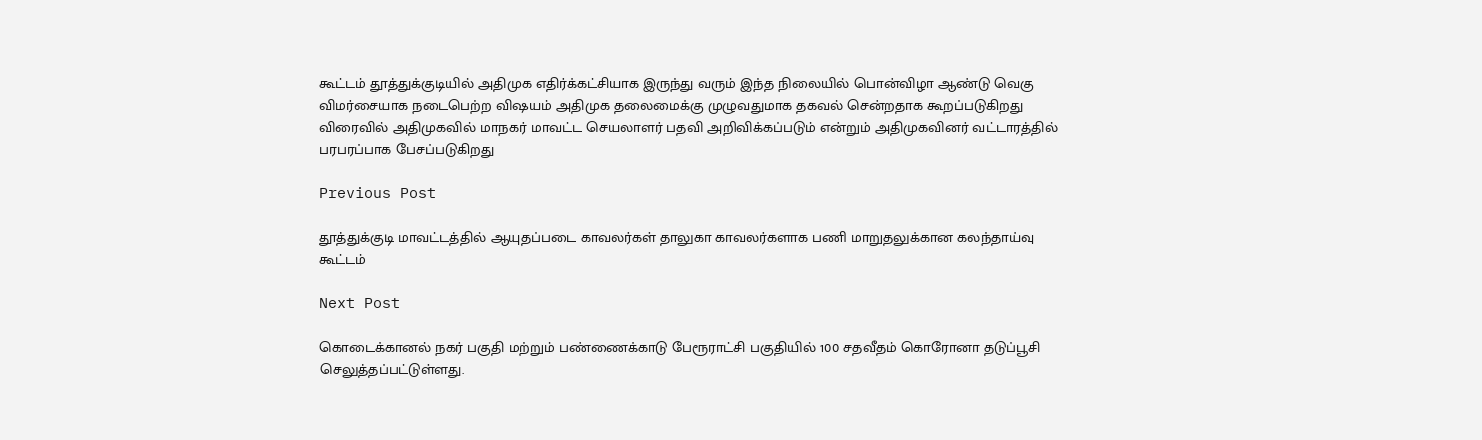கூட்டம் தூத்துக்குடியில் அதிமுக எதிர்க்கட்சியாக இருந்து வரும் இந்த நிலையில் பொன்விழா ஆண்டு வெகு விமர்சையாக நடைபெற்ற விஷயம் அதிமுக தலைமைக்கு முழுவதுமாக தகவல் சென்றதாக கூறப்படுகிறது விரைவில் அதிமுகவில் மாநகர் மாவட்ட செயலாளர் பதவி அறிவிக்கப்படும் என்றும் அதிமுகவினர் வட்டாரத்தில் பரபரப்பாக பேசப்படுகிறது

Previous Post

தூத்துக்குடி மாவட்டத்தில் ஆயுதப்படை காவலர்கள் தாலுகா காவலர்களாக பணி மாறுதலுக்கான கலந்தாய்வு கூட்டம்

Next Post

கொடைக்கானல் நகர் பகுதி மற்றும் பண்ணைக்காடு பேரூராட்சி பகுதியில் 100 சதவீதம் கொரோனா தடுப்பூசி செலுத்தப்பட்டுள்ளது.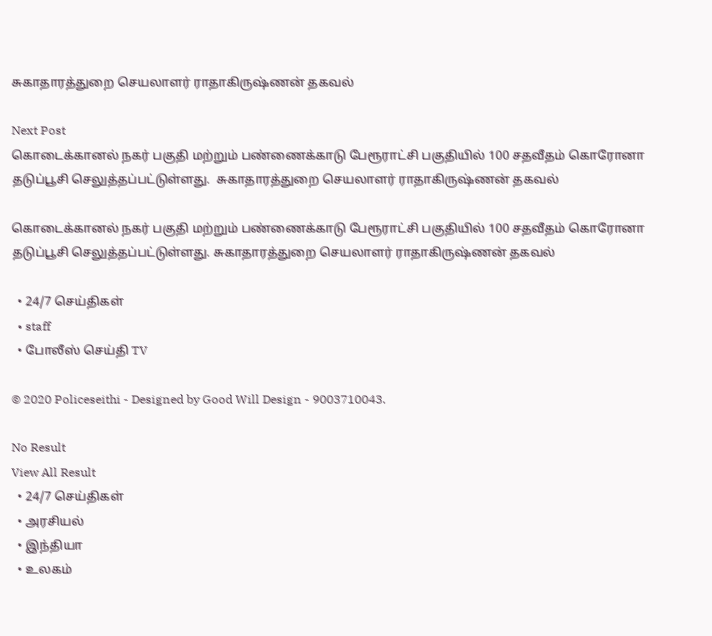சுகாதாரத்துறை செயலாளர் ராதாகிருஷ்ணன் தகவல்

Next Post
கொடைக்கானல் நகர் பகுதி மற்றும் பண்ணைக்காடு பேரூராட்சி பகுதியில் 100 சதவீதம் கொரோனா தடுப்பூசி செலுத்தப்பட்டுள்ளது.  சுகாதாரத்துறை செயலாளர் ராதாகிருஷ்ணன் தகவல்

கொடைக்கானல் நகர் பகுதி மற்றும் பண்ணைக்காடு பேரூராட்சி பகுதியில் 100 சதவீதம் கொரோனா தடுப்பூசி செலுத்தப்பட்டுள்ளது. சுகாதாரத்துறை செயலாளர் ராதாகிருஷ்ணன் தகவல்

  • 24/7 செய்திகள்
  • staff
  • போலீஸ் செய்தி TV

© 2020 Policeseithi - Designed by Good Will Design - 9003710043.

No Result
View All Result
  • 24/7 செய்திகள்
  • அரசியல்
  • இந்தியா
  • உலகம்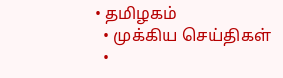• தமிழகம்
  • முக்கிய செய்திகள்
  •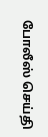போலீஸ் செய்தி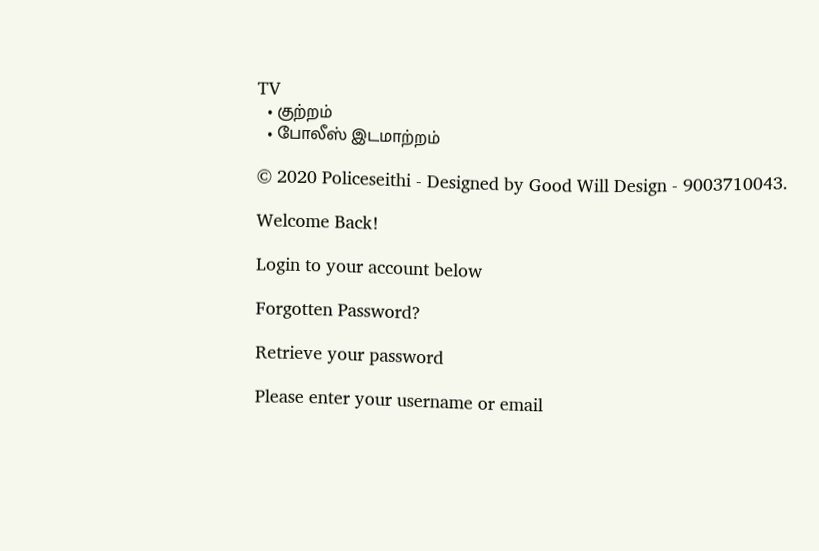TV
  • குற்றம்
  • போலீஸ் இடமாற்றம்

© 2020 Policeseithi - Designed by Good Will Design - 9003710043.

Welcome Back!

Login to your account below

Forgotten Password?

Retrieve your password

Please enter your username or email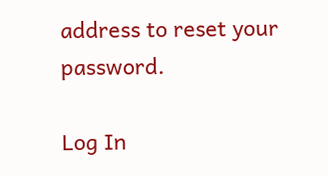address to reset your password.

Log In